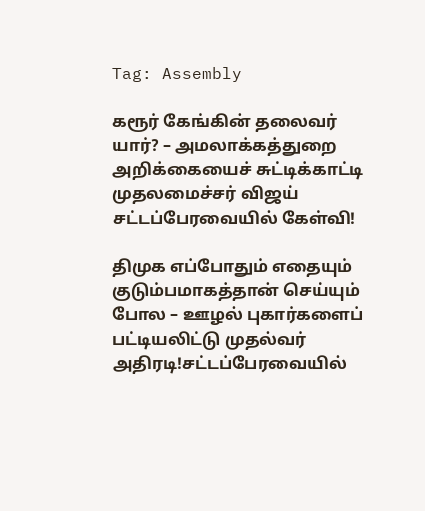Tag: Assembly

கரூர் கேங்கின் தலைவர் யார்? – அமலாக்கத்துறை அறிக்கையைச் சுட்டிக்காட்டி முதலமைச்சர் விஜய் சட்டப்பேரவையில் கேள்வி!

திமுக எப்போதும் எதையும் குடும்பமாகத்தான் செய்யும் போல – ஊழல் புகார்களைப் பட்டியலிட்டு முதல்வர் அதிரடி!சட்டப்பேரவையில்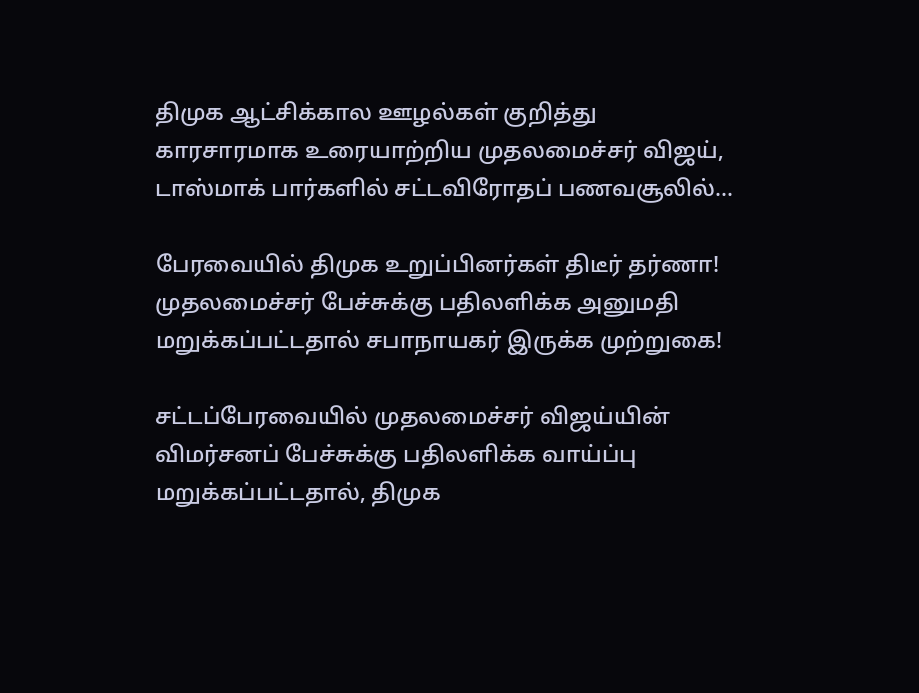திமுக ஆட்சிக்கால ஊழல்கள் குறித்து காரசாரமாக உரையாற்றிய முதலமைச்சர் விஜய், டாஸ்மாக் பார்களில் சட்டவிரோதப் பணவசூலில்...

பேரவையில் திமுக உறுப்பினர்கள் திடீர் தர்ணா! முதலமைச்சர் பேச்சுக்கு பதிலளிக்க அனுமதி மறுக்கப்பட்டதால் சபாநாயகர் இருக்க முற்றுகை!

சட்டப்பேரவையில் முதலமைச்சர் விஜய்யின் விமர்சனப் பேச்சுக்கு பதிலளிக்க வாய்ப்பு மறுக்கப்பட்டதால், திமுக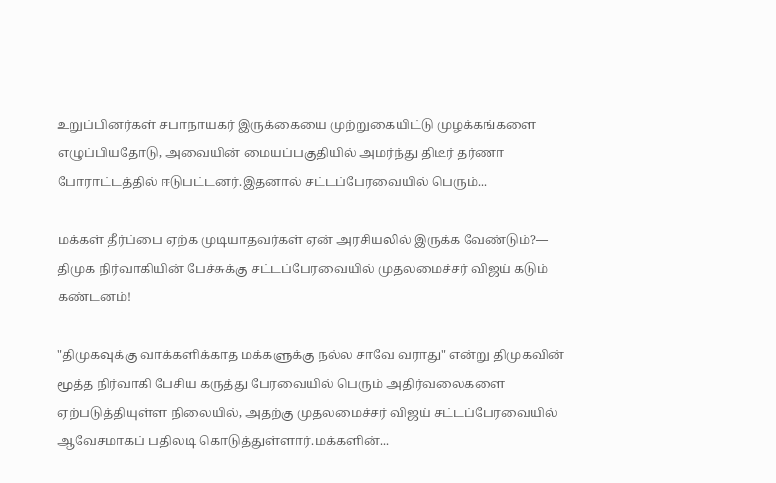உறுப்பினர்கள் சபாநாயகர் இருக்கையை முற்றுகையிட்டு முழக்கங்களை எழுப்பியதோடு, அவையின் மையப்பகுதியில் அமர்ந்து திடீர் தர்ணா போராட்டத்தில் ஈடுபட்டனர்.இதனால் சட்டப்பேரவையில் பெரும்...

மக்கள் தீர்ப்பை ஏற்க முடியாதவர்கள் ஏன் அரசியலில் இருக்க வேண்டும்?— திமுக நிர்வாகியின் பேச்சுக்கு சட்டப்பேரவையில் முதலமைச்சர் விஜய் கடும் கண்டனம்!

"திமுகவுக்கு வாக்களிக்காத மக்களுக்கு நல்ல சாவே வராது" என்று திமுகவின் மூத்த நிர்வாகி பேசிய கருத்து பேரவையில் பெரும் அதிர்வலைகளை ஏற்படுத்தியுள்ள நிலையில், அதற்கு முதலமைச்சர் விஜய் சட்டப்பேரவையில் ஆவேசமாகப் பதிலடி கொடுத்துள்ளார்.மக்களின்...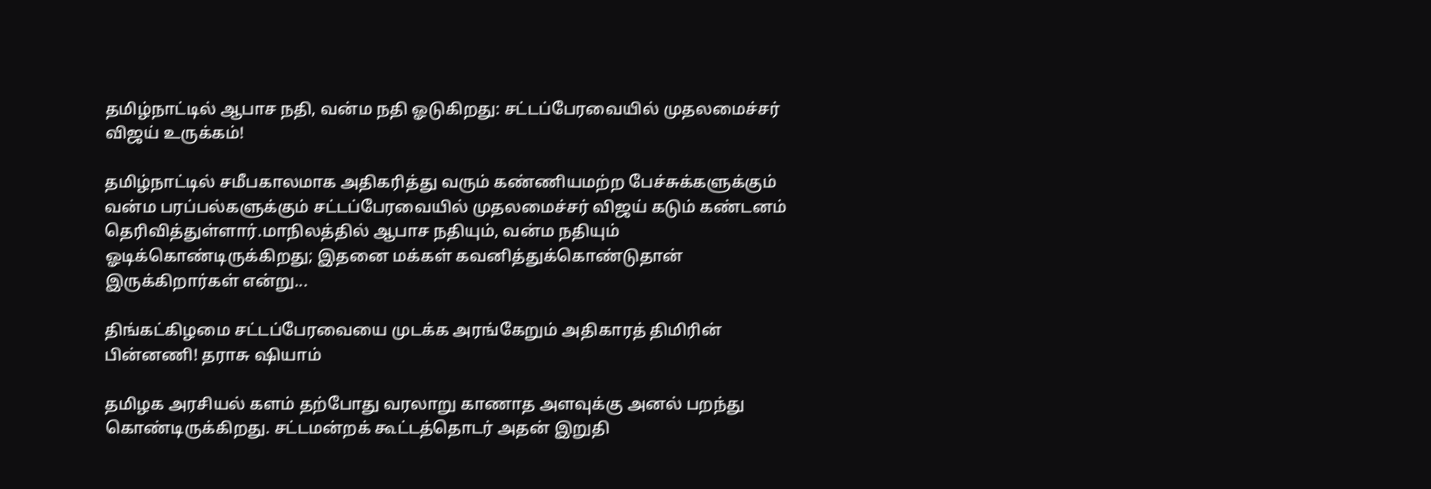தமிழ்நாட்டில் ஆபாச நதி, வன்ம நதி ஓடுகிறது: சட்டப்பேரவையில் முதலமைச்சர் விஜய் உருக்கம்!

தமிழ்நாட்டில் சமீபகாலமாக அதிகரித்து வரும் கண்ணியமற்ற பேச்சுக்களுக்கும் வன்ம பரப்பல்களுக்கும் சட்டப்பேரவையில் முதலமைச்சர் விஜய் கடும் கண்டனம் தெரிவித்துள்ளார்.மாநிலத்தில் ஆபாச நதியும், வன்ம நதியும் ஓடிக்கொண்டிருக்கிறது; இதனை மக்கள் கவனித்துக்கொண்டுதான் இருக்கிறார்கள் என்று...

திங்கட்கிழமை சட்டப்பேரவையை முடக்க அரங்கேறும் அதிகாரத் திமிரின் பின்னணி! தராசு ஷியாம்

தமிழக அரசியல் களம் தற்போது வரலாறு காணாத அளவுக்கு அனல் பறந்து கொண்டிருக்கிறது. சட்டமன்றக் கூட்டத்தொடர் அதன் இறுதி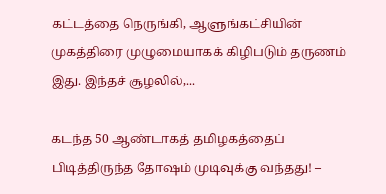கட்டத்தை நெருங்கி, ஆளுங்கட்சியின் முகத்திரை முழுமையாகக் கிழிபடும் தருணம் இது. இந்தச் சூழலில்,...

கடந்த 50 ஆண்டாகத் தமிழகத்தைப் பிடித்திருந்த தோஷம் முடிவுக்கு வந்தது! –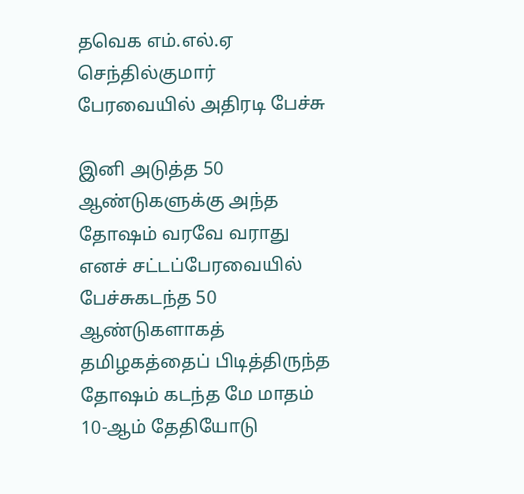தவெக எம்.எல்.ஏ செந்தில்குமார் பேரவையில் அதிரடி பேச்சு

இனி அடுத்த 50 ஆண்டுகளுக்கு அந்த தோஷம் வரவே வராது எனச் சட்டப்பேரவையில் பேச்சுகடந்த 50 ஆண்டுகளாகத் தமிழகத்தைப் பிடித்திருந்த தோஷம் கடந்த மே மாதம் 10-ஆம் தேதியோடு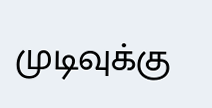முடிவுக்கு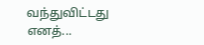வந்துவிட்டது எனத்...